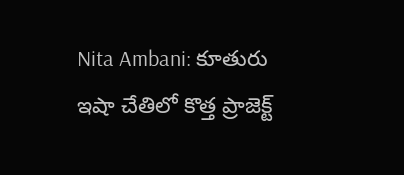Nita Ambani: కూతురు ఇషా చేతిలో కొత్త ప్రాజెక్ట్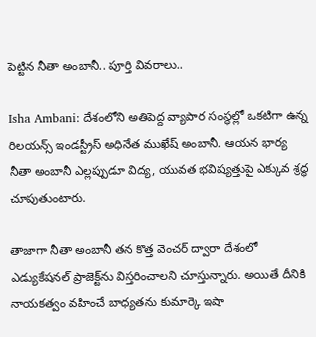పెట్టిన నీతా అంబానీ.. పూర్తి వివరాలు..

Isha Ambani: దేశంలోని అతిపెద్ద వ్యాపార సంస్థల్లో ఒకటిగా ఉన్న రిలయన్స్ ఇండస్ట్రీస్ అధినేత ముఖేష్ అంబానీ. ఆయన భార్య నీతా అంబానీ ఎల్లప్పుడూ విద్య, యువత భవిష్యత్తుపై ఎక్కువ శ్రద్ధ చూపుతుంటారు.

తాజాగా నీతా అంబానీ తన కొత్త వెంచర్ ద్వారా దేశంలో ఎడ్యుకేషనల్ ప్రాజెక్ట్‌ను విస్తరించాలని చూస్తున్నారు. అయితే దీనికి నాయకత్వం వహించే బాధ్యతను కుమార్కె ఇషా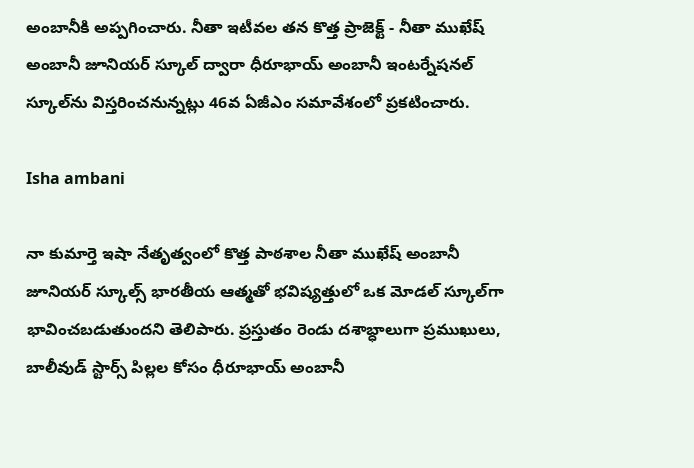అంబానీకి అప్పగించారు. నీతా ఇటీవల తన కొత్త ప్రాజెక్ట్ - నీతా ముఖేష్ అంబానీ జూనియర్ స్కూల్ ద్వారా ధీరూభాయ్ అంబానీ ఇంటర్నేషనల్ స్కూల్‌ను విస్తరించనున్నట్లు 46వ ఏజీఎం సమావేశంలో ప్రకటించారు.

Isha ambani

నా కుమార్తె ఇషా నేతృత్వంలో కొత్త పాఠశాల నీతా ముఖేష్ అంబానీ జూనియర్ స్కూల్స్ భారతీయ ఆత్మతో భవిష్యత్తులో ఒక మోడల్ స్కూల్‌గా భావించబడుతుందని తెలిపారు. ప్రస్తుతం రెండు దశాబ్ధాలుగా ప్రముఖులు, బాలీవుడ్ స్టార్స్ పిల్లల కోసం ధీరూభాయ్ అంబానీ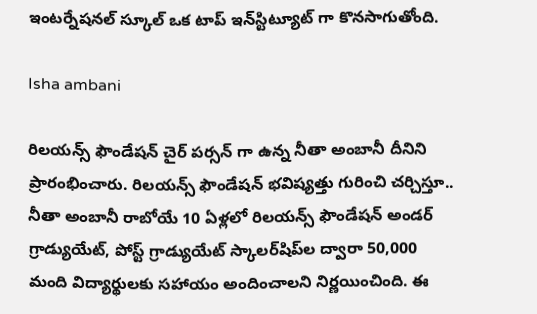ఇంటర్నేషనల్ స్కూల్ ఒక టాప్ ఇన్‌స్టిట్యూట్ గా కొనసాగుతోంది.

Isha ambani

రిలయన్స్ ఫౌండేషన్ చైర్ పర్సన్ గా ఉన్న నీతా అంబానీ దీనిని ప్రారంభించారు. రిలయన్స్ ఫౌండేషన్ భవిష్యత్తు గురించి చర్చిస్తూ.. నీతా అంబానీ రాబోయే 10 ఏళ్లలో రిలయన్స్ ఫౌండేషన్ అండర్ గ్రాడ్యుయేట్, పోస్ట్ గ్రాడ్యుయేట్ స్కాలర్‌షిప్‌ల ద్వారా 50,000 మంది విద్యార్థులకు సహాయం అందించాలని నిర్ణయించింది. ఈ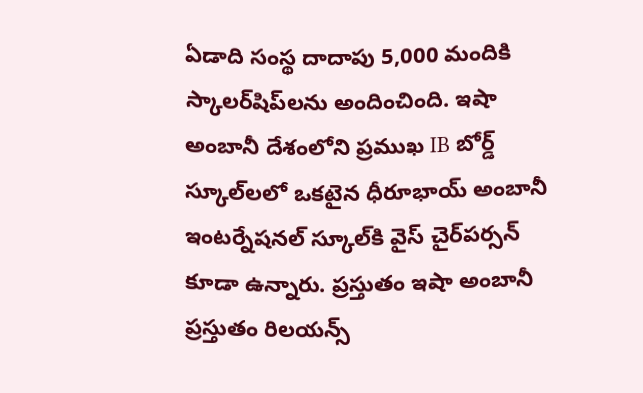ఏడాది సంస్థ దాదాపు 5,000 మందికి స్కాలర్‌షిప్‌లను అందించింది. ఇషా అంబానీ దేశంలోని ప్రముఖ IB బోర్డ్ స్కూల్‌లలో ఒకటైన ధీరూభాయ్ అంబానీ ఇంటర్నేషనల్ స్కూల్‌కి వైస్ చైర్‌పర్సన్ కూడా ఉన్నారు. ప్రస్తుతం ఇషా అంబానీ ప్రస్తుతం రిలయన్స్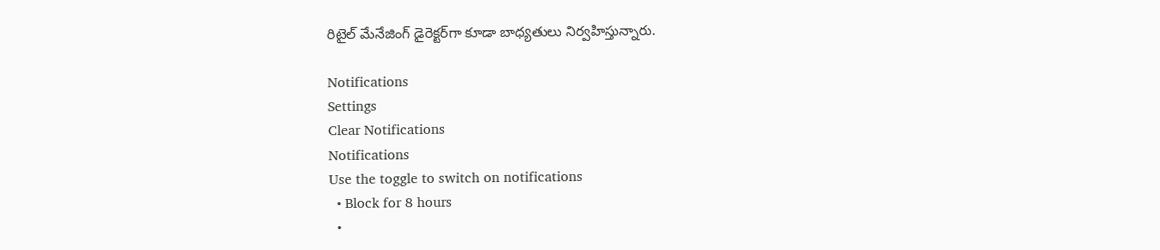రిటైల్ మేనేజింగ్ డైరెక్టర్‌గా కూడా బాధ్యతులు నిర్వహిస్తున్నారు.

Notifications
Settings
Clear Notifications
Notifications
Use the toggle to switch on notifications
  • Block for 8 hours
  •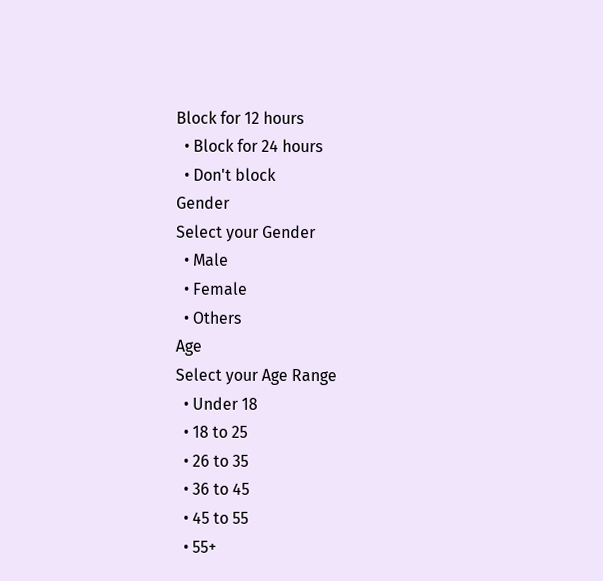Block for 12 hours
  • Block for 24 hours
  • Don't block
Gender
Select your Gender
  • Male
  • Female
  • Others
Age
Select your Age Range
  • Under 18
  • 18 to 25
  • 26 to 35
  • 36 to 45
  • 45 to 55
  • 55+